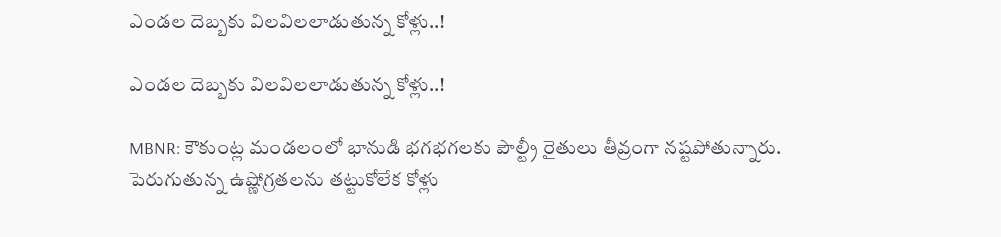ఎండల దెబ్బకు విలవిలలాడుతున్న కోళ్లు..!

ఎండల దెబ్బకు విలవిలలాడుతున్న కోళ్లు..!

MBNR: కౌకుంట్ల మండలంలో భానుడి భగభగలకు పౌల్ట్రీ రైతులు తీవ్రంగా నష్టపోతున్నారు. పెరుగుతున్న ఉష్ణోగ్రతలను తట్టుకోలేక కోళ్లు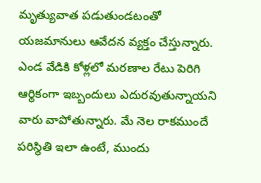మృత్యువాత పడుతుండటంతో యజమానులు ఆవేదన వ్యక్తం చేస్తున్నారు. ఎండ వేడికి కోళ్లలో మరణాల రేటు పెరిగి ఆర్థికంగా ఇబ్బందులు ఎదురవుతున్నాయని వారు వాపోతున్నారు. మే నెల రాకముందే పరిస్థితి ఇలా ఉంటే, ముందు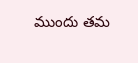ముందు తమ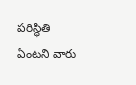పరిస్థితి ఏంటని వారు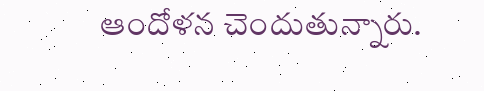ఆందోళన చెందుతున్నారు.